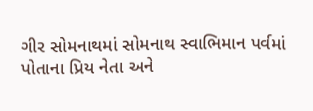ગીર સોમનાથમાં સોમનાથ સ્વાભિમાન પર્વમાં પોતાના પ્રિય નેતા અને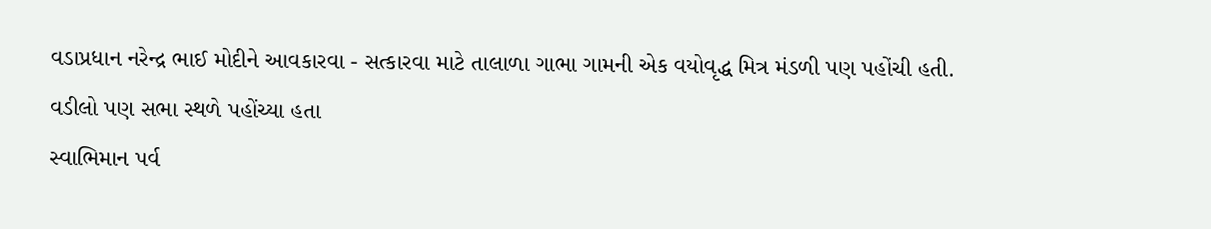વડાપ્રધાન નરેન્દ્ર ભાઈ મોદીને આવકારવા - સત્કારવા માટે તાલાળા ગાભા ગામની એક વયોવૃદ્ધ મિત્ર મંડળી પણ પહોંચી હતી.
વડીલો પણ સભા સ્થળે પહોંચ્યા હતા
સ્વાભિમાન પર્વ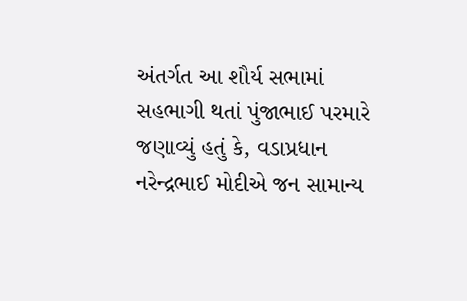અંતર્ગત આ શૌર્ય સભામાં સહભાગી થતાં પુંજાભાઈ પરમારે જણાવ્યું હતું કે, વડાપ્રધાન નરેન્દ્રભાઈ મોદીએ જન સામાન્ય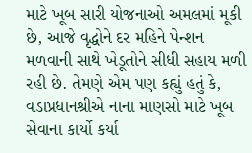માટે ખૂબ સારી યોજનાઓ અમલમાં મૂકી છે, આજે વૃદ્ધોને દર મહિને પેન્શન મળવાની સાથે ખેડૂતોને સીધી સહાય મળી રહી છે. તેમણે એમ પણ કહ્યું હતું કે, વડાપ્રધાનશ્રીએ નાના માણસો માટે ખૂબ સેવાના કાર્યો કર્યા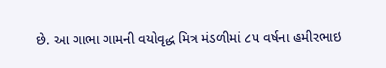છે. આ ગાભા ગામની વયોવૃદ્ધ મિત્ર મંડળીમાં ૮૫ વર્ષના હમીરભાઇ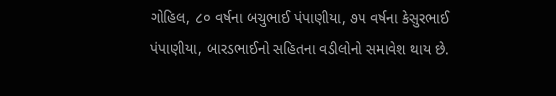ગોહિલ, ૮૦ વર્ષના બચુભાઈ પંપાણીયા, ૭૫ વર્ષના કેસુરભાઈ પંપાણીયા, બારડભાઈનો સહિતના વડીલોનો સમાવેશ થાય છે.